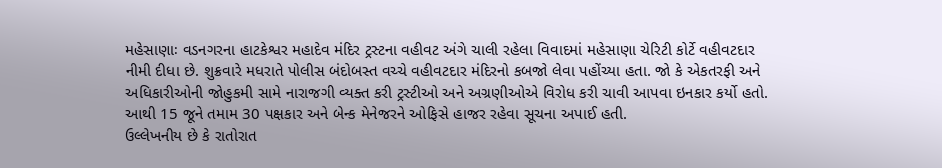મહેસાણાઃ વડનગરના હાટકેશ્વર મહાદેવ મંદિર ટ્રસ્ટના વહીવટ અંગે ચાલી રહેલા વિવાદમાં મહેસાણા ચેરિટી કોર્ટે વહીવટદાર નીમી દીધા છે. શુક્રવારે મધરાતે પોલીસ બંદોબસ્ત વચ્ચે વહીવટદાર મંદિરનો કબજો લેવા પહોંચ્યા હતા. જો કે એકતરફી અને અધિકારીઓની જોહુકમી સામે નારાજગી વ્યક્ત કરી ટ્રસ્ટીઓ અને અગ્રણીઓએ વિરોધ કરી ચાવી આપવા ઇનકાર કર્યો હતો. આથી 15 જૂને તમામ 30 પક્ષકાર અને બેન્ક મેનેજરને ઓફિસે હાજર રહેવા સૂચના અપાઈ હતી.
ઉલ્લેખનીય છે કે રાતોરાત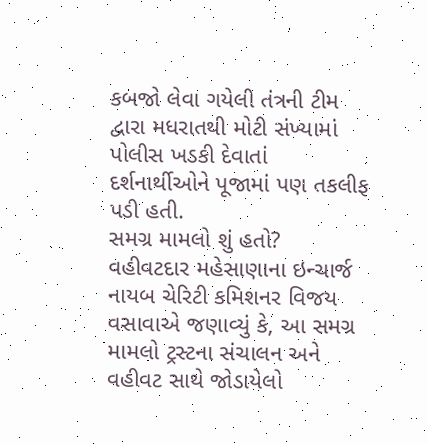કબજો લેવા ગયેલી તંત્રની ટીમ દ્વારા મધરાતથી મોટી સંખ્યામાં પોલીસ ખડકી દેવાતાં દર્શનાર્થીઓને પૂજામાં પણ તકલીફ પડી હતી.
સમગ્ર મામલો શું હતો?
વહીવટદાર મહેસાણાના ઇન્ચાર્જ નાયબ ચેરિટી કમિશનર વિજય વસાવાએ જણાવ્યું કે, આ સમગ્ર મામલો ટ્રસ્ટના સંચાલન અને વહીવટ સાથે જોડાયેલો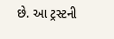છે. આ ટ્રસ્ટની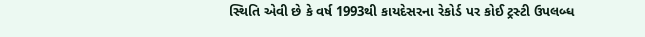સ્થિતિ એવી છે કે વર્ષ 1993થી કાયદેસરના રેકોર્ડ પર કોઈ ટ્રસ્ટી ઉપલબ્ધ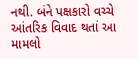નથી. બંને પક્ષકારો વચ્ચે આંતરિક વિવાદ થતાં આ મામલો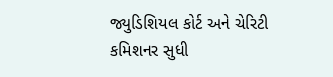જ્યુડિશિયલ કોર્ટ અને ચેરિટી કમિશનર સુધી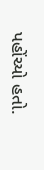પહોંચ્યો હતો.